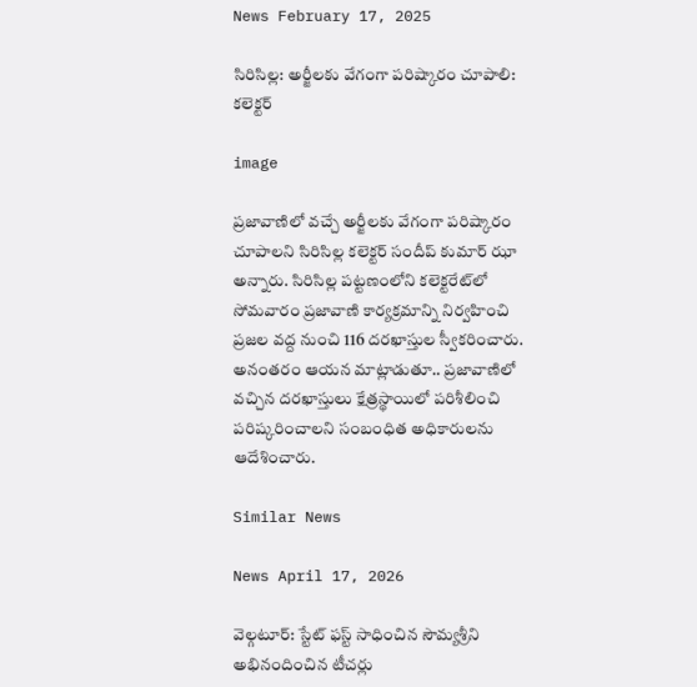News February 17, 2025

సిరిసిల్ల: అర్జీలకు వేగంగా పరిష్కారం చూపాలి: కలెక్టర్

image

ప్రజావాణిలో వచ్చే అర్జీలకు వేగంగా పరిష్కారం చూపాలని సిరిసిల్ల కలెక్టర్ సందీప్ కుమార్ ఝా అన్నారు. సిరిసిల్ల పట్టణంలోని కలెక్టరేట్‌లో సోమవారం ప్రజావాణి కార్యక్రమాన్ని నిర్వహించి ప్రజల వద్ద నుంచి 116 దరఖాస్తుల స్వీకరించారు. అనంతరం ఆయన మాట్లాడుతూ.. ప్రజావాణిలో వచ్చిన దరఖాస్తులు క్షేత్రస్థాయిలో పరిశీలించి పరిష్కరించాలని సంబంధిత అధికారులను ఆదేశించారు.

Similar News

News April 17, 2026

వెల్గటూర్: స్టేట్ ఫస్ట్ సాధించిన సౌమ్యశ్రీని అభినందించిన టీచర్లు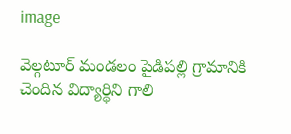image

వెల్గటూర్ మండలం పైడిపల్లి గ్రామానికి చెందిన విద్యార్థిని గాలి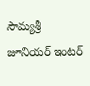సౌమ్యశ్రీ జూనియర్ ఇంటర్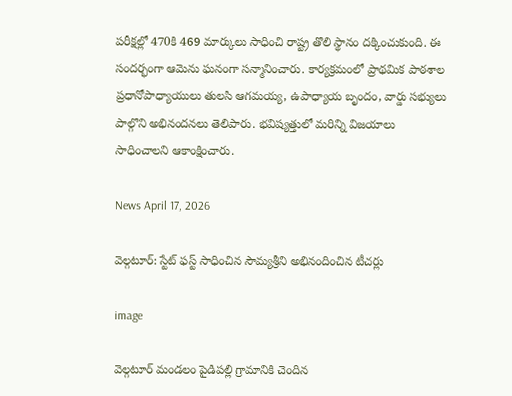పరీక్షల్లో 470కి 469 మార్కులు సాధించి రాష్ట్ర తొలి స్థానం దక్కించుకుంది. ఈ సందర్భంగా ఆమెను ఘనంగా సన్మానించారు. కార్యక్రమంలో ప్రాథమిక పాఠశాల ప్రధానోపాధ్యాయులు తులసి ఆగమయ్య, ఉపాధ్యాయ బృందం, వార్డు సభ్యులు పాల్గొని అభినందనలు తెలిపారు. భవిష్యత్తులో మరిన్ని విజయాలు సాధించాలని ఆకాంక్షించారు.

News April 17, 2026

వెల్గటూర్: స్టేట్ ఫస్ట్ సాధించిన సౌమ్యశ్రీని అభినందించిన టీచర్లు

image

వెల్గటూర్ మండలం పైడిపల్లి గ్రామానికి చెందిన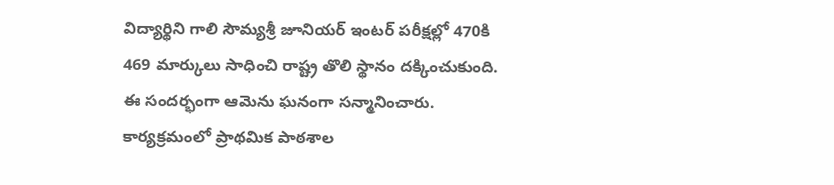విద్యార్థిని గాలి సౌమ్యశ్రీ జూనియర్ ఇంటర్ పరీక్షల్లో 470కి 469 మార్కులు సాధించి రాష్ట్ర తొలి స్థానం దక్కించుకుంది. ఈ సందర్భంగా ఆమెను ఘనంగా సన్మానించారు. కార్యక్రమంలో ప్రాథమిక పాఠశాల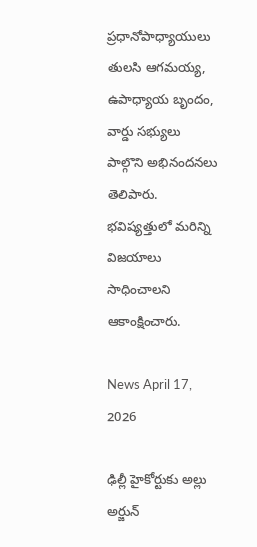ప్రధానోపాధ్యాయులు తులసి ఆగమయ్య, ఉపాధ్యాయ బృందం, వార్డు సభ్యులు పాల్గొని అభినందనలు తెలిపారు. భవిష్యత్తులో మరిన్ని విజయాలు సాధించాలని ఆకాంక్షించారు.

News April 17, 2026

ఢిల్లీ హైకోర్టుకు అల్లు అర్జున్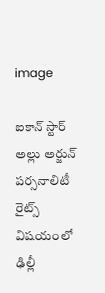image

ఐకాన్ స్టార్ అల్లు అర్జున్ పర్సనాలిటీ రైట్స్ విషయంలో ఢిల్లీ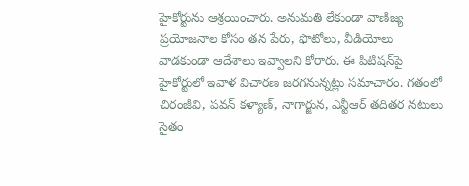హైకోర్టును ఆశ్రయించారు. అనుమతి లేకుండా వాణిజ్య ప్రయోజనాల కోసం తన పేరు, ఫొటోలు, వీడియోలు వాడకుండా ఆదేశాలు ఇవ్వాలని కోరారు. ఈ పిటిషన్‌పై హైకోర్టులో ఇవాళ విచారణ జరగనున్నట్లు సమాచారం. గతంలో చిరంజీవి, పవన్ కళ్యాణ్, నాగార్జున, ఎన్టీఆర్ తదితర నటులు సైతం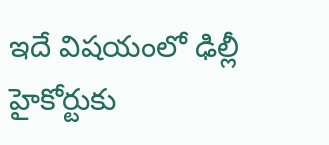ఇదే విషయంలో ఢిల్లీ హైకోర్టుకు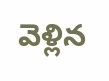వెళ్లిన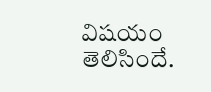విషయం తెలిసిందే.